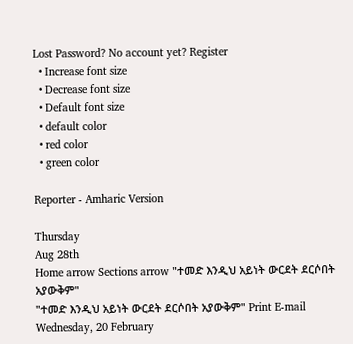Lost Password? No account yet? Register
  • Increase font size
  • Decrease font size
  • Default font size
  • default color
  • red color
  • green color

Reporter - Amharic Version

Thursday
Aug 28th
Home arrow Sections arrow "ተመድ እንዲህ አይነት ውርደት ደርሶበት አያውቅም"
"ተመድ እንዲህ አይነት ውርደት ደርሶበት አያውቅም" Print E-mail
Wednesday, 20 February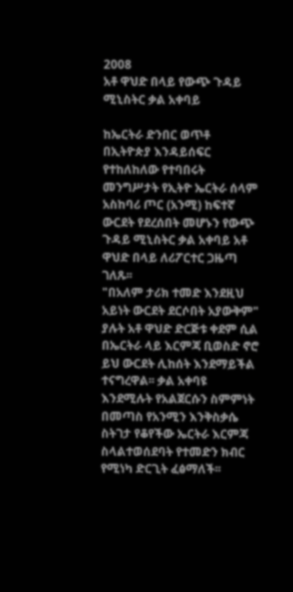2008
አቶ ዋህድ በላይ የውጭ ጉዳይ ሚኒስትር ቃል አቀባይ

ከኤርትራ ድንበር ወጥቶ በኢትዮጵያ እንዳይሰፍር የተከለከለው የተባበሩት መንግሥታት የኢትዮ ኤርትራ ሰላም አስከባሪ ጦር (አንሚ) ከፍተኛ ውርደት የደረሰበት መሆኑን የውጭ ጉዳይ ሚኒስትር ቃል አቀባይ አቶ ዋህድ በላይ ለሪፖርተር ጋዜጣ ገለጹ፡፡
"በአለም ታሪክ ተመድ እንደዚህ አይነት ውርደት ደርሶበት አያውቅም" ያሉት አቶ ዋህድ ድርጅቱ ቀደም ሲል በኤርትራ ላይ እርምጃ ቢወስድ ኖሮ ይህ ውርደት ሊከሰት እንደማይችል ተናግረዋል፡፡ ቃል አቀባዩ እንደሚሉት የአልጀርሱን ስምምነት በመጣስ የአንሚን እንቅስቃሴ ስትገታ የቆየችው ኤርትራ እርምጃ ስላልተወሰደባት የተመድን ክብር የሚነካ ድርጊት ፈፅማለች፡፡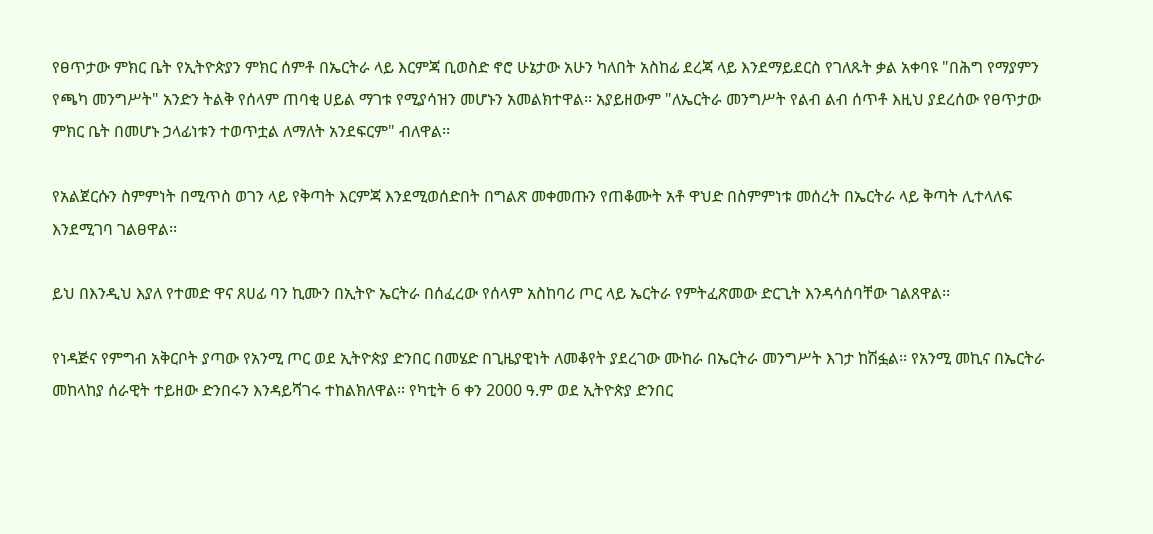የፀጥታው ምክር ቤት የኢትዮጵያን ምክር ሰምቶ በኤርትራ ላይ እርምጃ ቢወስድ ኖሮ ሁኔታው አሁን ካለበት አስከፊ ደረጃ ላይ እንደማይደርስ የገለጹት ቃል አቀባዩ "በሕግ የማያምን የጫካ መንግሥት" አንድን ትልቅ የሰላም ጠባቂ ሀይል ማገቱ የሚያሳዝን መሆኑን አመልክተዋል፡፡ አያይዘውም "ለኤርትራ መንግሥት የልብ ልብ ሰጥቶ እዚህ ያደረሰው የፀጥታው ምክር ቤት በመሆኑ ኃላፊነቱን ተወጥቷል ለማለት አንደፍርም" ብለዋል፡፡

የአልጀርሱን ስምምነት በሚጥስ ወገን ላይ የቅጣት እርምጃ እንደሚወሰድበት በግልጽ መቀመጡን የጠቆሙት አቶ ዋህድ በስምምነቱ መሰረት በኤርትራ ላይ ቅጣት ሊተላለፍ እንደሚገባ ገልፀዋል፡፡

ይህ በእንዲህ እያለ የተመድ ዋና ጸሀፊ ባን ኪሙን በኢትዮ ኤርትራ በሰፈረው የሰላም አስከባሪ ጦር ላይ ኤርትራ የምትፈጽመው ድርጊት እንዳሳሰባቸው ገልጸዋል፡፡

የነዳጅና የምግብ አቅርቦት ያጣው የአንሚ ጦር ወደ ኢትዮጵያ ድንበር በመሄድ በጊዜያዊነት ለመቆየት ያደረገው ሙከራ በኤርትራ መንግሥት እገታ ከሽፏል፡፡ የአንሚ መኪና በኤርትራ መከላከያ ሰራዊት ተይዘው ድንበሩን እንዳይሻገሩ ተከልክለዋል፡፡ የካቲት 6 ቀን 2000 ዓ.ም ወደ ኢትዮጵያ ድንበር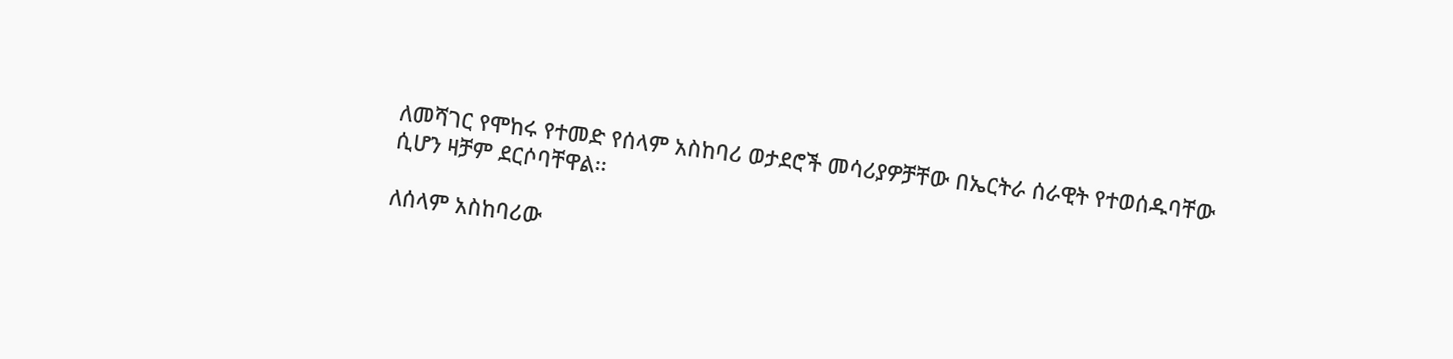ለመሻገር የሞከሩ የተመድ የሰላም አስከባሪ ወታደሮች መሳሪያዎቻቸው በኤርትራ ሰራዊት የተወሰዱባቸው ሲሆን ዛቻም ደርሶባቸዋል፡፡

ለሰላም አስከባሪው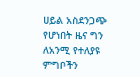ሀይል አስደንጋጭ የሆነበት ዜና ግን ለአንሚ የተለያዩ ምግቦችን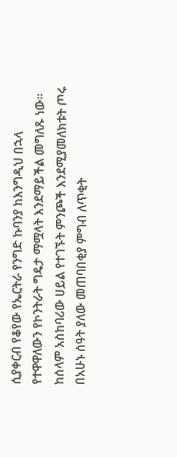ሲያቀርብ የቆየው የኤርትራ የንግድ ኩባንያ ከእንግዲህ በኋላ የተዋዋለውን የኮንትራት ግዴታ ማሟላት እንደማይችል መግለጹ ነው፡፡ ከሰላም አስከባሪው ሀይል የተገኙት ምንጮች እንደሚያመለክቱት ጦሩ በአሁኑ ሰዓት ያለው መጠባበቂያ ምግብ ለጥቂት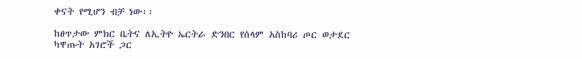ቀናት የሚሆን ብቻ ነው፡፡

ከፀጥታው ምክር ቤትና ለኢትዮ ኤርትራ ድንበር የሰላም አስከባሪ ጦር ወታደር ካዋጡት አገሮች ጋር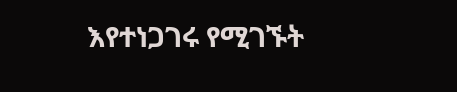እየተነጋገሩ የሚገኙት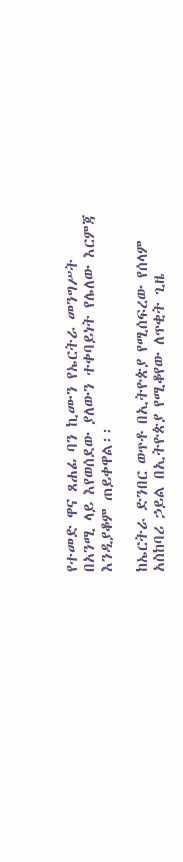የተመድ ዋና ጸሐፊ ባን ኪሙን የኤርትራ መንግሥት በአንሚ ላይ እየወሰደው ያለውን ተቀባይነት የሌለው እርምጃ እንዲያቆም ጠይቀዋል፡፡

ከኤርትራ ድንበር ወጥቶ በኢትዮጵያ የሚሰፍረው የሰላም አስከባሪ ኃይል በኢትዮጵያ የሚቆየው ለጥቂት ጊዜ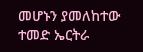መሆኑን ያመለከተው ተመድ ኤርትራ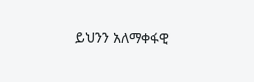ይህንን አለማቀፋዊ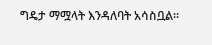ግዴታ ማሟላት እንዳለባት አሳስቧል፡፡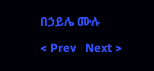በኃይሌ ሙሉ

< Prev   Next >